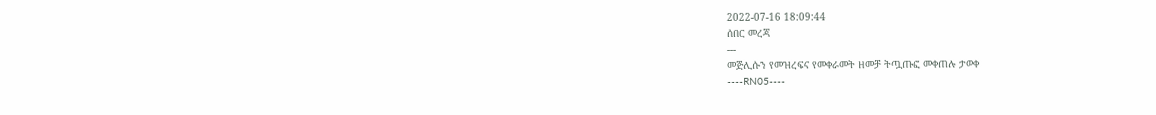2022-07-16 18:09:44
ሰበር መረጃ
---
መጅሊሱን የመዝረፍና የመቀራመት ዘመቻ ትጧጡፎ መቀጠሉ ታወቀ
----RN05----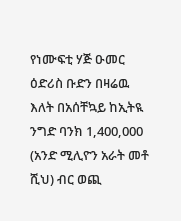የነሙፍቲ ሃጅ ዑመር ዕድሪስ ቡድን በዛሬዉ እለት በአሰቸኳይ ከኢትዪ ንግድ ባንክ 1,400,000 (አንድ ሚሊዮን አራት መቶ ሺህ) ብር ወጪ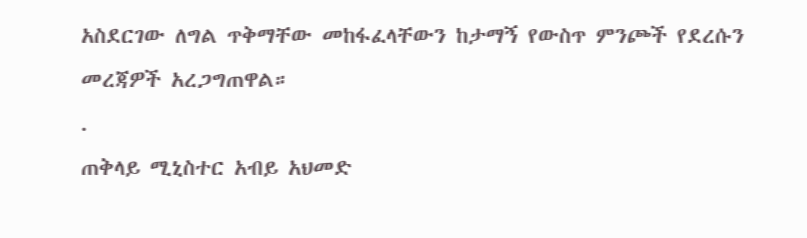አስደርገው ለግል ጥቅማቸው መከፋፈላቸውን ከታማኝ የውስጥ ምንጮች የደረሱን መረጃዎች አረጋግጠዋል።
.
ጠቅላይ ሚኒስተር አብይ አህመድ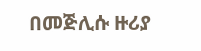በመጅሊሱ ዙሪያ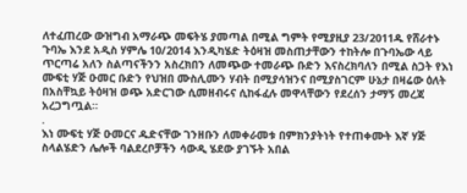ለተፈጠረው ውዝግብ አማራጭ መፍትሄ ያመጣል በሚል ግምት የሚያዚያ 23/2011ዱ የሸራተኑ ጉባኤ እንደ አዲስ ሃምሌ 10/2014 እንዲካሄድ ትዕዛዝ መስጠታቸውን ተከትሎ በጉባኤው ላይ ጥርጣሬ አለን ስልጣናችንን አስረክበን ለመጭው ተመራጭ ቡድን እናስረክባለን በሚል ስጋት የእነ ሙፍቲ ሃጅ ዑመር ቡድን የህዝበ ሙስሊሙን ሃብት በሚያሳዝንና በሚያስገርም ሁኔታ በዛሬው ዕለት በአስቸኳይ ትዕዛዝ ወጭ አድርገው ሲመዘብሩና ሲከፋፈሉ መዋላቸውን የደረሰን ታማኝ መረጃ አረጋግጧል።
.
እነ ሙፍቲ ሃጅ ዑመርና ዱድናቸው ገንዘቡን ለመቀራመቱ በምክንያትነት የተጠቀሙት እኛ ሃጅ ስላልሄድን ሌሎች ባልደረቦቻችን ሳውዲ ሄደው ያገኙት አበል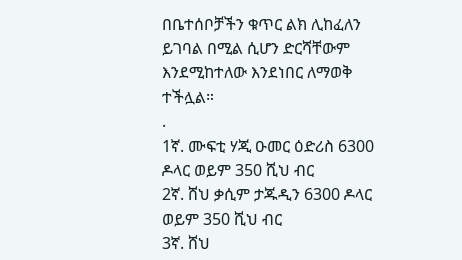በቤተሰቦቻችን ቁጥር ልክ ሊከፈለን ይገባል በሚል ሲሆን ድርሻቸውም እንደሚከተለው እንደነበር ለማወቅ ተችሏል።
.
1ኛ. ሙፍቲ ሃጂ ዑመር ዕድሪስ 6300 ዶላር ወይም 350 ሺህ ብር
2ኛ. ሸህ ቃሲም ታጁዲን 6300 ዶላር ወይም 350 ሺህ ብር
3ኛ. ሸህ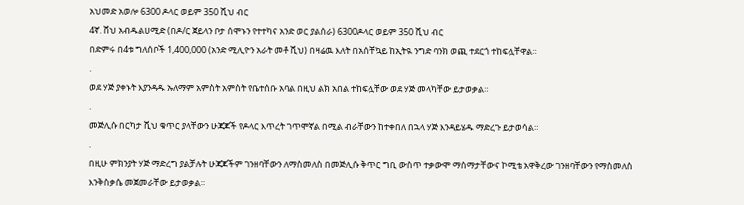አህመድ አወሎ 6300 ዶላር ወይም 350 ሺህ ብር
4ኛ. ሸህ አብዱልሀሚድ (በዶ/ር ጀይላን ቦታ ሰሞኑን የተተካና አንድ ወር ያልሰራ) 6300ዶላር ወይም 350 ሺህ ብር
በድምሩ በ4ቱ ግለሰቦች 1,400,000 (አንድ ሚሊዮን አራት መቶ ሺህ) በዛሬዉ እለት በአሰቸኳይ ከኢትዪ ንግድ ባንክ ወጪ ተደርጎ ተከፍሏቸዋል።
.
ወደ ሃጅ ያቀኑት እያንዳዱ ኡለማም አምስት አምስት የቤተሰቡ አባል በዚህ ልክ አበል ተከፍሏቸው ወደ ሃጅ መላካቸው ይታወቃል።
.
መጅሊሱ በርካታ ሺህ ቁጥር ያላቸውን ሁጃጆች የዶላር እጥረት ገጥሞኛል በሚል ብራቸውን ከተቀበለ በኋላ ሃጅ እንዳይሄዱ ማድረጉ ይታወሳል።
.
በዚሁ ምክንያት ሃጅ ማድረግ ያልቻሉት ሁጃጆችም ገንዘባቸውን ለማስመለስ በመጅሊሱ ቅጥር ግቢ ውስጥ ተቃውሞ ማሰማታቸውና ኮሚቴ አዋቅረው ገንዘባቸውን የማስመለስ እንቅስቃሴ መጀመራቸው ይታወቃል።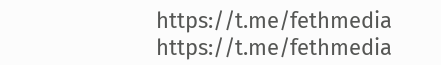https://t.me/fethmedia
https://t.me/fethmedia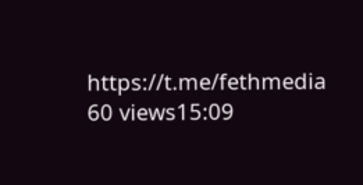https://t.me/fethmedia
60 views15:09